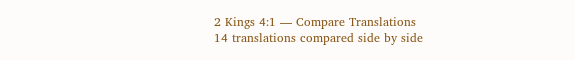2 Kings 4:1 — Compare Translations
14 translations compared side by side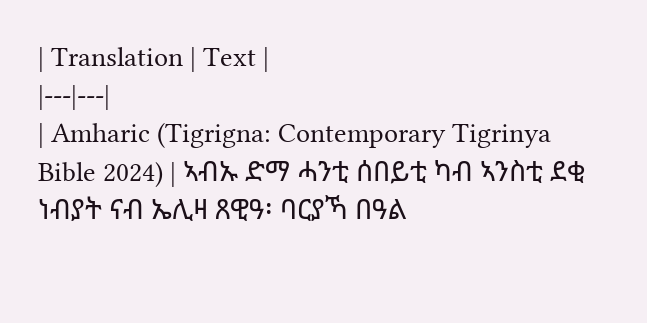| Translation | Text |
|---|---|
| Amharic (Tigrigna: Contemporary Tigrinya Bible 2024) | ኣብኡ ድማ ሓንቲ ሰበይቲ ካብ ኣንስቲ ደቂ ነብያት ናብ ኤሊዛ ጸዊዓ፡ ባርያኻ በዓል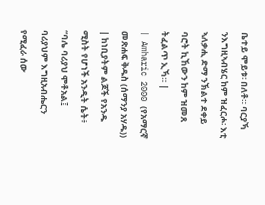ቤተይ ሞይቱ፡ በለቶ። ባርያኻ ንእግዚኣብሄር ከም ዝፈርሖ፡ እቲ ኣለቃሒ ድማ ንኽልተ ደቀይ ባሮት ኪኸውን ከም ዝመጸ ትፈልጥ ኢኻ። |
| Amharic 2000 (የአማርኛ መጽሐፍ ቅዱስ (ሰማንያ አሃዱ)) | ከነቢያትም ልጆች የአንዱ ሚስት የሆነች አንዲት ሴት፥ “ባሌ ባሪያህ ሞቶአል፤ ባሪያህም እግዚአብሔርን የሚፈራ ሰው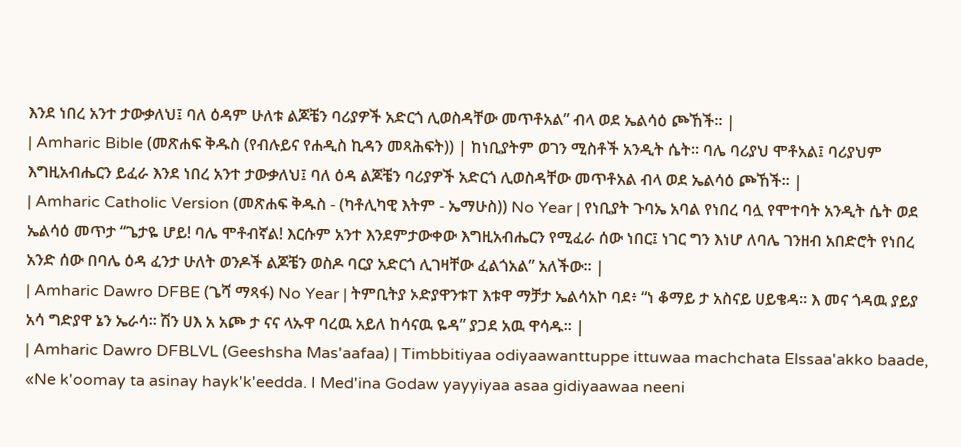እንደ ነበረ አንተ ታውቃለህ፤ ባለ ዕዳም ሁለቱ ልጆቼን ባሪያዎች አድርጎ ሊወስዳቸው መጥቶአል” ብላ ወደ ኤልሳዕ ጮኸች። |
| Amharic Bible (መጽሐፍ ቅዱስ (የብሉይና የሐዲስ ኪዳን መጻሕፍት)) | ከነቢያትም ወገን ሚስቶች አንዲት ሴት። ባሌ ባሪያህ ሞቶአል፤ ባሪያህም እግዚአብሔርን ይፈራ እንደ ነበረ አንተ ታውቃለህ፤ ባለ ዕዳ ልጆቼን ባሪያዎች አድርጎ ሊወስዳቸው መጥቶአል ብላ ወደ ኤልሳዕ ጮኸች። |
| Amharic Catholic Version (መጽሐፍ ቅዱስ - (ካቶሊካዊ እትም - ኤማሁስ)) No Year | የነቢያት ጉባኤ አባል የነበረ ባሏ የሞተባት አንዲት ሴት ወደ ኤልሳዕ መጥታ “ጌታዬ ሆይ! ባሌ ሞቶብኛል! እርሱም አንተ እንደምታውቀው እግዚአብሔርን የሚፈራ ሰው ነበር፤ ነገር ግን እነሆ ለባሌ ገንዘብ አበድሮት የነበረ አንድ ሰው በባሌ ዕዳ ፈንታ ሁለት ወንዶች ልጆቼን ወስዶ ባርያ አድርጎ ሊገዛቸው ፈልጎአል” አለችው። |
| Amharic Dawro DFBE (ጌሻ ማጻፋ) No Year | ትምቢትያ ኦድያዋንቱፐ እቱዋ ማቻታ ኤልሳአኮ ባደ፥ “ነ ቆማይ ታ አስናይ ሀይቄዳ። እ መና ጎዳዉ ያይያ አሳ ግድያዋ ኔን ኤራሳ። ሽን ሀእ አ አጮ ታ ናና ላኡዋ ባረዉ አይለ ከሳናዉ ዬዳ” ያጋደ አዉ ዋሳዱ። |
| Amharic Dawro DFBLVL (Geeshsha Mas'aafaa) | Timbbitiyaa odiyaawanttuppe ittuwaa machchata Elssaa'akko baade, «Ne k'oomay ta asinay hayk'k'eedda. I Med'ina Godaw yayyiyaa asaa gidiyaawaa neeni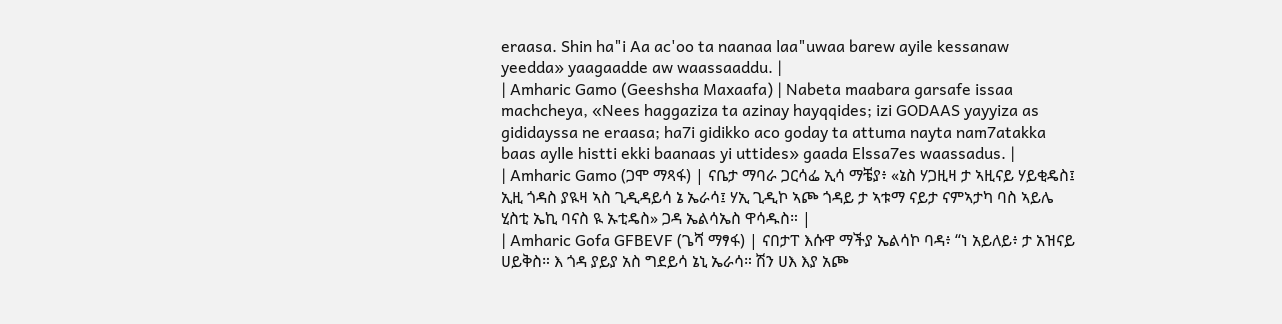eraasa. Shin ha"i Aa ac'oo ta naanaa laa"uwaa barew ayile kessanaw yeedda» yaagaadde aw waassaaddu. |
| Amharic Gamo (Geeshsha Maxaafa) | Nabeta maabara garsafe issaa machcheya, «Nees haggaziza ta azinay hayqqides; izi GODAAS yayyiza as gididayssa ne eraasa; ha7i gidikko aco goday ta attuma nayta nam7atakka baas aylle histti ekki baanaas yi uttides» gaada Elssa7es waassadus. |
| Amharic Gamo (ጋሞ ማጻፋ) | ናቤታ ማባራ ጋርሳፌ ኢሳ ማቼያ፥ «ኔስ ሃጋዚዛ ታ ኣዚናይ ሃይቂዴስ፤ ኢዚ ጎዳስ ያዪዛ ኣስ ጊዲዳይሳ ኔ ኤራሳ፤ ሃኢ ጊዲኮ ኣጮ ጎዳይ ታ ኣቱማ ናይታ ናምኣታካ ባስ ኣይሌ ሂስቲ ኤኪ ባናስ ዪ ኡቲዴስ» ጋዳ ኤልሳኤስ ዋሳዱስ። |
| Amharic Gofa GFBEVF (ጌሻ ማፃፋ) | ናበታፐ እሱዋ ማችያ ኤልሳኮ ባዳ፥ “ነ አይለይ፥ ታ አዝናይ ሀይቅስ። እ ጎዳ ያይያ አስ ግደይሳ ኔኒ ኤራሳ። ሽን ሀእ እያ አጮ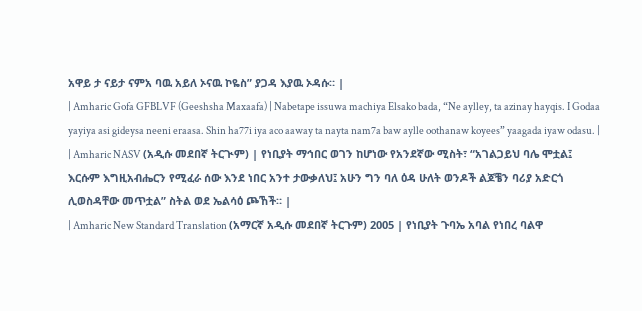አዋይ ታ ናይታ ናምአ ባዉ አይለ ኦናዉ ኮዬስ” ያጋዳ እያዉ ኦዳሱ። |
| Amharic Gofa GFBLVF (Geeshsha Maxaafa) | Nabetape issuwa machiya Elsako bada, “Ne aylley, ta azinay hayqis. I Godaa yayiya asi gideysa neeni eraasa. Shin ha77i iya aco aaway ta nayta nam7a baw aylle oothanaw koyees” yaagada iyaw odasu. |
| Amharic NASV (አዲሱ መደበኛ ትርጒም) | የነቢያት ማኅበር ወገን ከሆነው የአንደኛው ሚስት፣ “አገልጋይህ ባሌ ሞቷል፤ እርሱም እግዚአብሔርን የሚፈራ ሰው እንደ ነበር አንተ ታውቃለህ፤ አሁን ግን ባለ ዕዳ ሁለት ወንዶች ልጆቼን ባሪያ አድርጎ ሊወስዳቸው መጥቷል” ስትል ወደ ኤልሳዕ ጮኸች። |
| Amharic New Standard Translation (አማርኛ አዲሱ መደበኛ ትርጉም) 2005 | የነቢያት ጉባኤ አባል የነበረ ባልዋ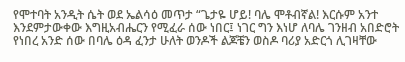የሞተባት አንዲት ሴት ወደ ኤልሳዕ መጥታ “ጌታዬ ሆይ! ባሌ ሞቶብኛል! እርሱም አንተ እንደምታውቀው እግዚአብሔርን የሚፈራ ሰው ነበር፤ ነገር ግን እነሆ ለባሌ ገንዘብ አበድሮት የነበረ አንድ ሰው በባሌ ዕዳ ፈንታ ሁለት ወንዶች ልጆቼን ወስዶ ባሪያ አድርጎ ሊገዛቸው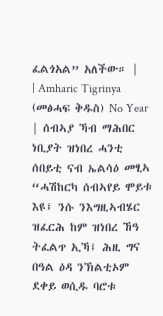ፈልጎአል” አለችው። |
| Amharic Tigrinya (መፅሓፍ ቅዱስ) No Year | ሰብኣያ ኻብ ማሕበር ነቢያት ዝነበረ ሓንቲ ሰበይቲ ናብ ኤልሳዕ መፂኣ “ሓሽከርካ ሰብኣየይ ሞይቱ እዩ፤ ንሱ ንእግዚኣብሄር ዝፈርሕ ከም ዝነበረ ኸዓ ትፈልጥ ኢኻ፤ ሕዚ ግና በዓል ዕዳ ንኽልቲኦም ደቀይ ወሲዱ ባሮቱ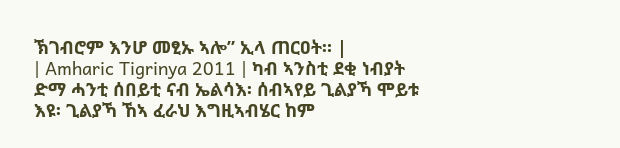ኽገብሮም እንሆ መፂኡ ኣሎ” ኢላ ጠርዐት። |
| Amharic Tigrinya 2011 | ካብ ኣንስቲ ደቂ ነብያት ድማ ሓንቲ ሰበይቲ ናብ ኤልሳእ፡ ሰብኣየይ ጊልያኻ ሞይቱ እዩ፡ ጊልያኻ ኸኣ ፈራህ እግዚኣብሄር ከም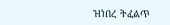ዝነበረ ትፈልጥ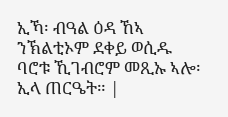ኢኻ፡ ብዓል ዕዳ ኸኣ ንኽልቲኦም ደቀይ ወሲዱ ባሮቱ ኺገብሮም መጺኡ ኣሎ፡ ኢላ ጠርዔት። |